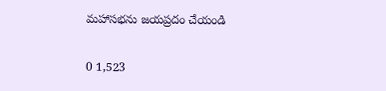మహాసభను జయప్రదం చేయండి

0 1,523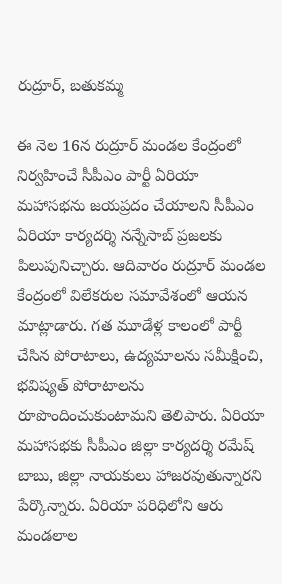రుద్రూర్, బతుకమ్మ

ఈ నెల 16న రుద్రూర్ మండల కేంద్రంలో నిర్వహించే సీపీఎం పార్టీ ఏరియా మహాసభను జయప్రదం చేయాలని సీపీఎం ఏరియా కార్యదర్శి నన్నేసాబ్ ప్రజలకు పిలుపునిచ్చారు. ఆదివారం రుద్రూర్ మండల కేంద్రంలో విలేకరుల సమావేశంలో ఆయన మాట్లాడారు. గత మూడేళ్ల కాలంలో పార్టీ చేసిన పోరాటాలు, ఉద్యమాలను సమీక్షించి, భవిష్యత్ పోరాటాలను రూపొందించుకుంటామని తెలిపారు. ఏరియా మహాసభకు సీపీఎం జిల్లా కార్యదర్శి రమేష్ బాబు, జిల్లా నాయకులు హాజరవుతున్నారని పేర్కొన్నారు. ఏరియా పరిధిలోని ఆరు మండలాల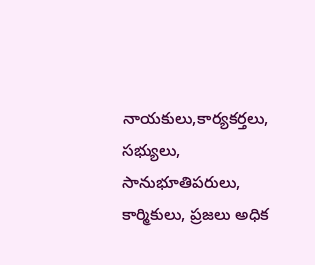నాయకులు,కార్యకర్తలు, సభ్యులు, సానుభూతిపరులు, కార్మికులు, ప్రజలు అధిక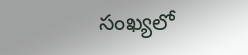సంఖ్యలో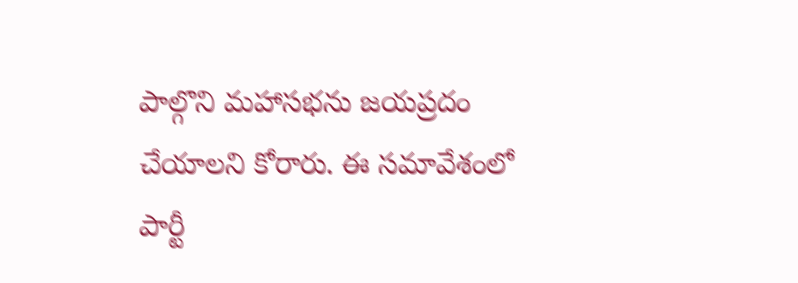పాల్గొని మహాసభను జయప్రదం చేయాలని కోరారు. ఈ సమావేశంలో పార్టీ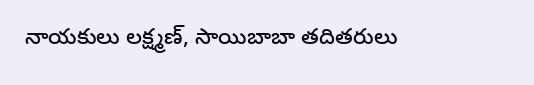నాయకులు లక్ష్మణ్, సాయిబాబా తదితరులు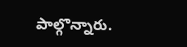పాల్గొన్నారు.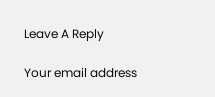Leave A Reply

Your email address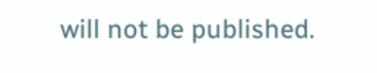will not be published.